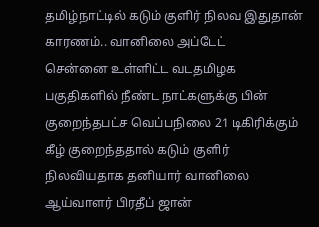தமிழ்நாட்டில் கடும் குளிர் நிலவ இதுதான் காரணம்.. வானிலை அப்டேட்
சென்னை உள்ளிட்ட வடதமிழக பகுதிகளில் நீண்ட நாட்களுக்கு பின் குறைந்தபட்ச வெப்பநிலை 21 டிகிரிக்கும் கீழ் குறைந்ததால் கடும் குளிர் நிலவியதாக தனியார் வானிலை ஆய்வாளர் பிரதீப் ஜான்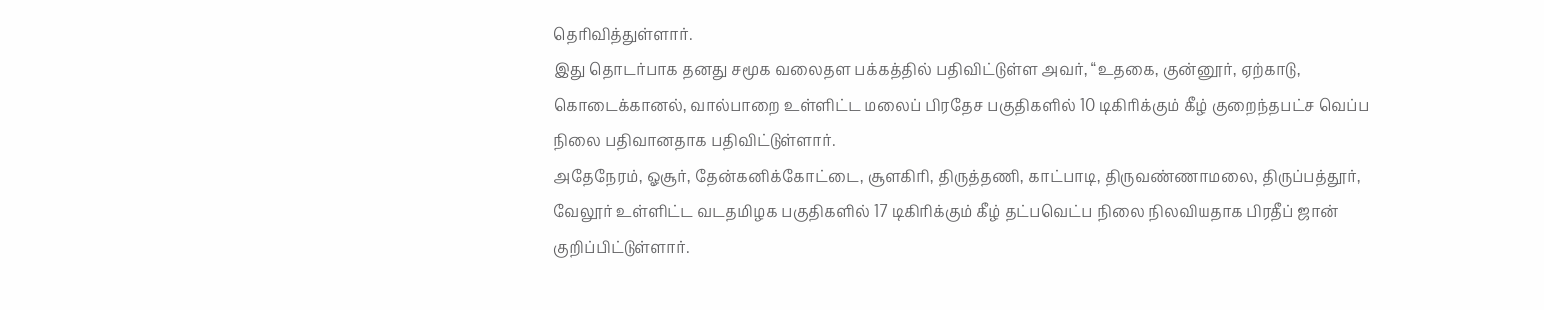தெரிவித்துள்ளார்.
இது தொடர்பாக தனது சமூக வலைதள பக்கத்தில் பதிவிட்டுள்ள அவர், “உதகை, குன்னூர், ஏற்காடு, கொடைக்கானல், வால்பாறை உள்ளிட்ட மலைப் பிரதேச பகுதிகளில் 10 டிகிரிக்கும் கீழ் குறைந்தபட்ச வெப்ப நிலை பதிவானதாக பதிவிட்டுள்ளார்.
அதேநேரம், ஓசூர், தேன்கனிக்கோட்டை, சூளகிரி, திருத்தணி, காட்பாடி, திருவண்ணாமலை, திருப்பத்தூர், வேலூர் உள்ளிட்ட வடதமிழக பகுதிகளில் 17 டிகிரிக்கும் கீழ் தட்பவெட்ப நிலை நிலவியதாக பிரதீப் ஜான் குறிப்பிட்டுள்ளார்.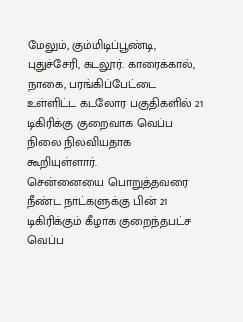மேலும், கும்மிடிப்பூண்டி, புதுச்சேரி, கடலூர். காரைக்கால், நாகை, பரங்கிப்பேட்டை உள்ளிட்ட கடலோர பகுதிகளில் 21 டிகிரிக்கு குறைவாக வெப்ப நிலை நிலவியதாக கூறியுள்ளார்.
சென்னையை பொறுத்தவரை நீண்ட நாட்களுக்கு பின் 21 டிகிரிக்கும் கீழாக குறைந்தபட்ச வெப்ப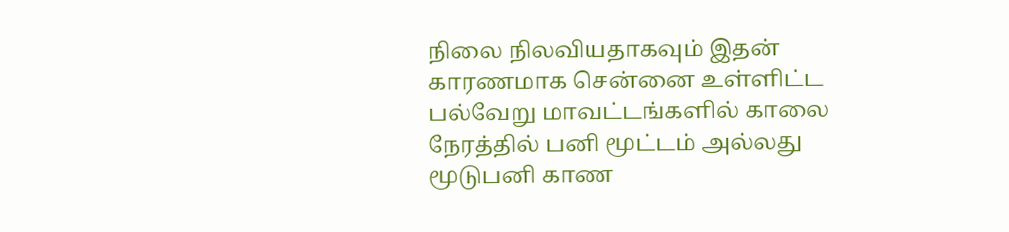நிலை நிலவியதாகவும் இதன் காரணமாக சென்னை உள்ளிட்ட பல்வேறு மாவட்டங்களில் காலை நேரத்தில் பனி மூட்டம் அல்லது மூடுபனி காண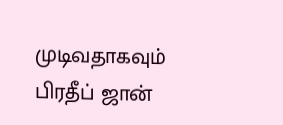முடிவதாகவும் பிரதீப் ஜான்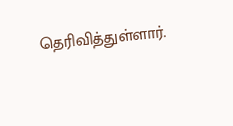தெரிவித்துள்ளார்.